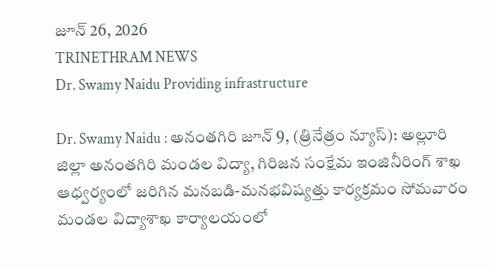జూన్ 26, 2026
TRINETHRAM NEWS
Dr. Swamy Naidu Providing infrastructure

Dr. Swamy Naidu : అనంతగిరి జూన్ 9, (త్రినేత్రం న్యూస్): అల్లూరి జిల్లా అనంతగిరి మండల విద్యా, గిరిజన సంక్షేమ ఇంజినీరింగ్ శాఖ ఆధ్వర్యంలో జరిగిన మనబడి-మనభవిష్యత్తు కార్యక్రమం సోమవారం మండల విద్యాశాఖ కార్యాలయంలో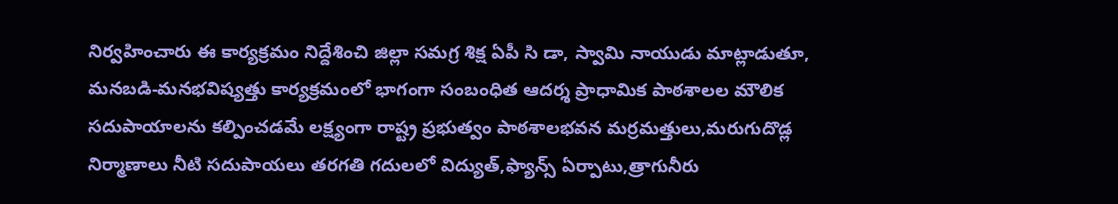నిర్వహించారు ఈ కార్యక్రమం నిద్దేశించి జిల్లా సమగ్ర శిక్ష ఏపీ సి డా, స్వామి నాయుడు మాట్లాడుతూ, మనబడి-మనభవిష్యత్తు కార్యక్రమంలో భాగంగా సంబంధిత ఆదర్శ ప్రాధామిక పాఠశాలల మౌలిక సదుపాయాలను కల్పించడమే లక్ష్యంగా రాష్ట్ర ప్రభుత్వం పాఠశాలభవన మర్రమత్తులు,మరుగుదొడ్ల నిర్మాణాలు నీటి సదుపాయలు తరగతి గదులలో విద్యుత్,ఫ్యాన్స్ ఏర్పాటు,త్రాగునీరు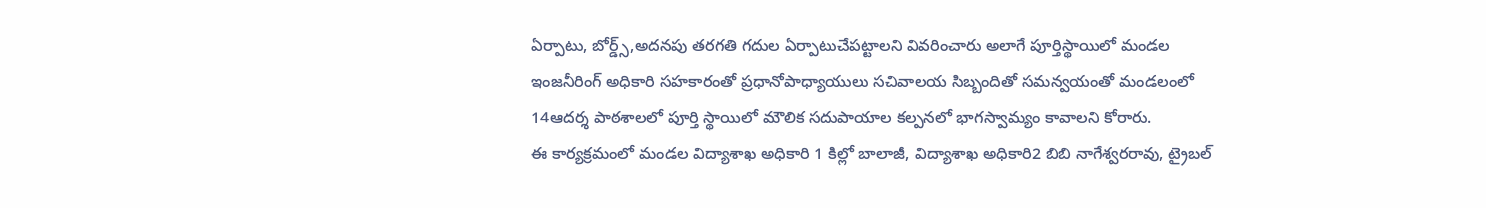ఏర్పాటు, బోర్డ్స్,అదనపు తరగతి గదుల ఏర్పాటుచేపట్టాలని వివరించారు అలాగే పూర్తిస్థాయిలో మండల ఇంజనీరింగ్ అధికారి సహకారంతో ప్రధానోపాధ్యాయులు సచివాలయ సిబ్బందితో సమన్వయంతో మండలంలో 14ఆదర్శ పాఠశాలలో పూర్తి స్థాయిలో మౌలిక సదుపాయాల కల్పనలో భాగస్వామ్యం కావాలని కోరారు.
ఈ కార్యక్రమంలో మండల విద్యాశాఖ అధికారి 1 కిల్లో బాలాజీ, విద్యాశాఖ అధికారి2 బిబి నాగేశ్వరరావు, ట్రైబల్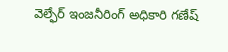వెల్ఫేర్ ఇంజనీరింగ్ అధికారి గణేష్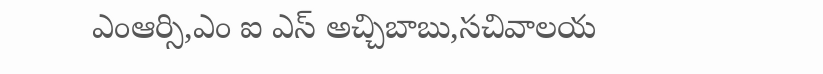ఎంఆర్సి,ఎం ఐ ఎస్ అచ్చిబాబు,సచివాలయ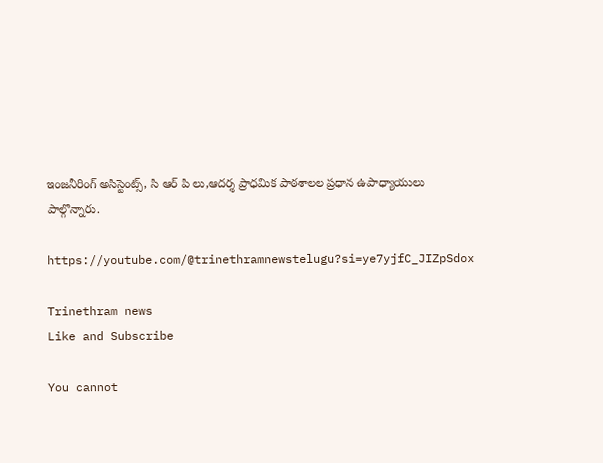ఇంజనీరింగ్ అసిస్టెంట్స్, సి ఆర్ పి లు,ఆదర్శ ప్రాధమిక పాఠశాలల ప్రధాన ఉపాధ్యాయులు పాల్గొన్నారు.

https://youtube.com/@trinethramnewstelugu?si=ye7yjfC_JIZpSdox

Trinethram news
Like and Subscribe

You cannot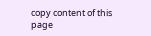copy content of this page